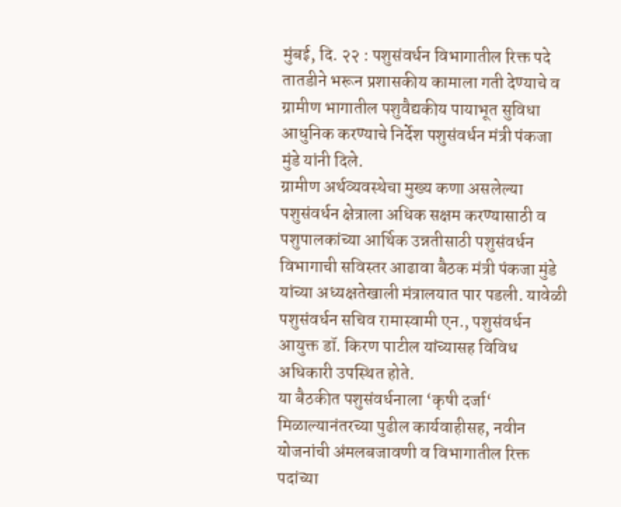मुंबई, दि. २२ : पशुसंवर्धन विभागातील रिक्त पदे तातडीने भरून प्रशासकीय कामाला गती देण्याचे व ग्रामीण भागातील पशुवैद्यकीय पायाभूत सुविधा आधुनिक करण्याचे निर्देश पशुसंवर्धन मंत्री पंकजा मुंडे यांनी दिले.
ग्रामीण अर्थव्यवस्थेचा मुख्य कणा असलेल्या पशुसंवर्धन क्षेत्राला अधिक सक्षम करण्यासाठी व पशुपालकांच्या आर्थिक उन्नतीसाठी पशुसंवर्धन विभागाची सविस्तर आढावा बैठक मंत्री पंकजा मुंडे यांच्या अध्यक्षतेखाली मंत्रालयात पार पडली. यावेळी पशुसंवर्धन सचिव रामास्वामी एन., पशुसंवर्धन आयुक्त डॉ. किरण पाटील यांच्यासह विविध अधिकारी उपस्थित होते.
या बैठकीत पशुसंवर्धनाला ‘कृषी दर्जा‘ मिळाल्यानंतरच्या पुढील कार्यवाहीसह, नवीन योजनांची अंमलबजावणी व विभागातील रिक्त पदांच्या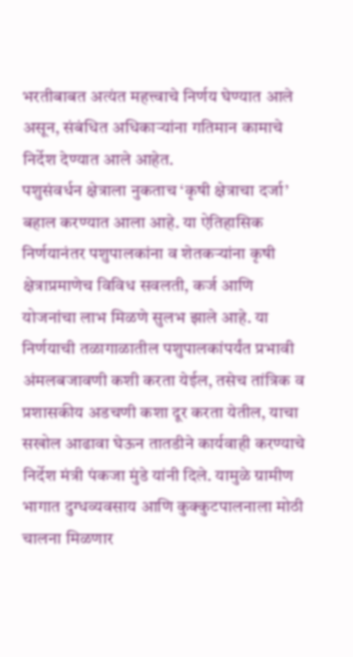भरतीबाबत अत्यंत महत्त्वाचे निर्णय घेण्यात आले असून, संबंधित अधिकाऱ्यांना गतिमान कामाचे निर्देश देण्यात आले आहेत.
पशुसंवर्धन क्षेत्राला नुकताच ‘कृषी क्षेत्राचा दर्जा’ बहाल करण्यात आला आहे. या ऐतिहासिक निर्णयानंतर पशुपालकांना व शेतकऱ्यांना कृषी क्षेत्राप्रमाणेच विविध सवलती, कर्ज आणि योजनांचा लाभ मिळणे सुलभ झाले आहे. या निर्णयाची तळागाळातील पशुपालकांपर्यंत प्रभावी अंमलबजावणी कशी करता येईल, तसेच तांत्रिक व प्रशासकीय अडचणी कशा दूर करता येतील, याचा सखोल आढावा घेऊन तातडीने कार्यवाही करण्याचे निर्देश मंत्री पंकजा मुंडे यांनी दिले. यामुळे ग्रामीण भागात दुग्धव्यवसाय आणि कुक्कुटपालनाला मोठी चालना मिळणार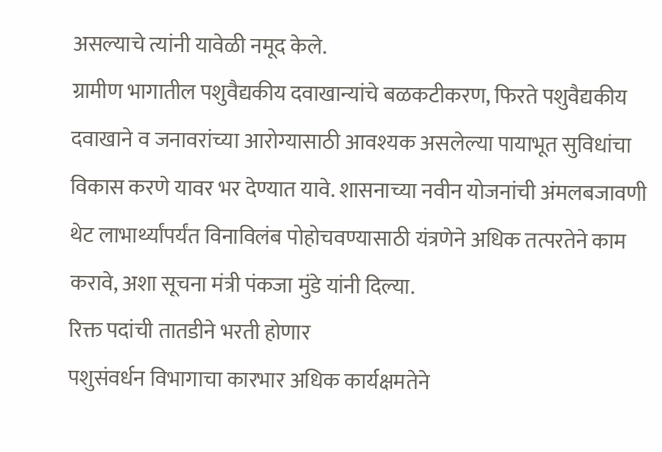असल्याचे त्यांनी यावेळी नमूद केले.
ग्रामीण भागातील पशुवैद्यकीय दवाखान्यांचे बळकटीकरण, फिरते पशुवैद्यकीय दवाखाने व जनावरांच्या आरोग्यासाठी आवश्यक असलेल्या पायाभूत सुविधांचा विकास करणे यावर भर देण्यात यावे. शासनाच्या नवीन योजनांची अंमलबजावणी थेट लाभार्थ्यांपर्यंत विनाविलंब पोहोचवण्यासाठी यंत्रणेने अधिक तत्परतेने काम करावे, अशा सूचना मंत्री पंकजा मुंडे यांनी दिल्या.
रिक्त पदांची तातडीने भरती होणार
पशुसंवर्धन विभागाचा कारभार अधिक कार्यक्षमतेने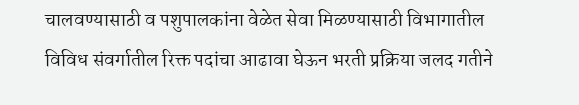चालवण्यासाठी व पशुपालकांना वेळेत सेवा मिळण्यासाठी विभागातील विविध संवर्गातील रिक्त पदांचा आढावा घेऊन भरती प्रक्रिया जलद गतीने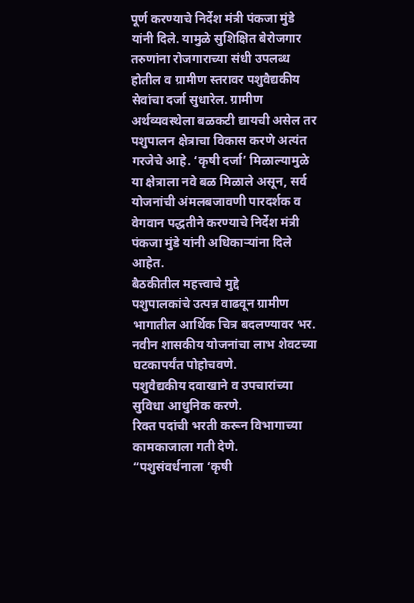पूर्ण करण्याचे निर्देश मंत्री पंकजा मुंडे यांनी दिले. यामुळे सुशिक्षित बेरोजगार तरुणांना रोजगाराच्या संधी उपलब्ध होतील व ग्रामीण स्तरावर पशुवैद्यकीय सेवांचा दर्जा सुधारेल. ग्रामीण अर्थव्यवस्थेला बळकटी द्यायची असेल तर पशुपालन क्षेत्राचा विकास करणे अत्यंत गरजेचे आहे. ‘कृषी दर्जा’ मिळाल्यामुळे या क्षेत्राला नवे बळ मिळाले असून, सर्व योजनांची अंमलबजावणी पारदर्शक व वेगवान पद्धतीने करण्याचे निर्देश मंत्री पंकजा मुंडे यांनी अधिकाऱ्यांना दिले आहेत.
बैठकीतील महत्त्वाचे मुद्दे
पशुपालकांचे उत्पन्न वाढवून ग्रामीण भागातील आर्थिक चित्र बदलण्यावर भर.
नवीन शासकीय योजनांचा लाभ शेवटच्या घटकापर्यंत पोहोचवणे.
पशुवैद्यकीय दवाखाने व उपचारांच्या सुविधा आधुनिक करणे.
रिक्त पदांची भरती करून विभागाच्या कामकाजाला गती देणे.
“पशुसंवर्धनाला ‘कृषी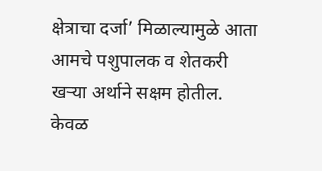क्षेत्राचा दर्जा’ मिळाल्यामुळे आता आमचे पशुपालक व शेतकरी खऱ्या अर्थाने सक्षम होतील. केवळ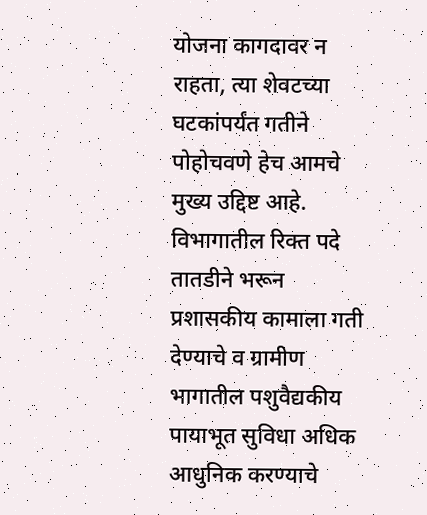योजना कागदावर न राहता, त्या शेवटच्या घटकांपर्यंत गतीने पोहोचवणे हेच आमचे मुख्य उद्दिष्ट आहे. विभागातील रिक्त पदे तातडीने भरून प्रशासकीय कामाला गती देण्याचे व ग्रामीण भागातील पशुवैद्यकीय पायाभूत सुविधा अधिक आधुनिक करण्याचे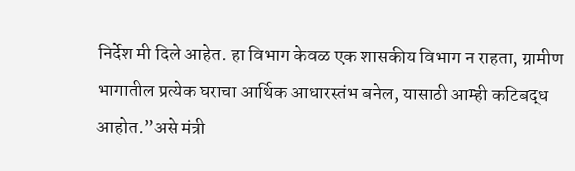निर्देश मी दिले आहेत. हा विभाग केवळ एक शासकीय विभाग न राहता, ग्रामीण भागातील प्रत्येक घराचा आर्थिक आधारस्तंभ बनेल, यासाठी आम्ही कटिबद्ध आहोत.”असे मंत्री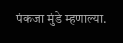पंकजा मुंडे म्हणाल्या.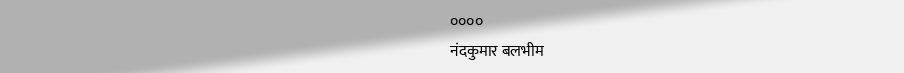००००
नंदकुमार बलभीम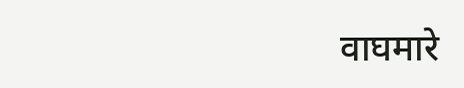वाघमारे